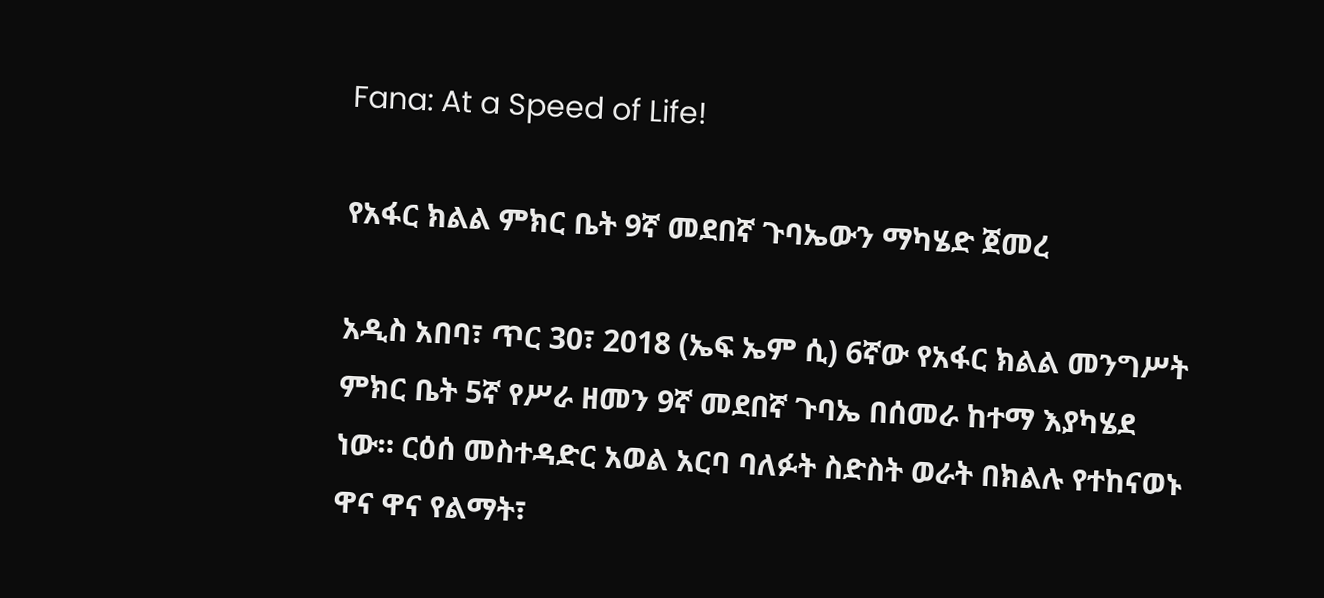Fana: At a Speed of Life!

የአፋር ክልል ምክር ቤት 9ኛ መደበኛ ጉባኤውን ማካሄድ ጀመረ

አዲስ አበባ፣ ጥር 30፣ 2018 (ኤፍ ኤም ሲ) 6ኛው የአፋር ክልል መንግሥት ምክር ቤት 5ኛ የሥራ ዘመን 9ኛ መደበኛ ጉባኤ በሰመራ ከተማ እያካሄደ ነው። ርዕሰ መስተዳድር አወል አርባ ባለፉት ስድስት ወራት በክልሉ የተከናወኑ ዋና ዋና የልማት፣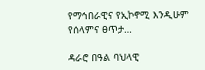የማኅበራዊና የኢኮኖሚ እንዲሁም የሰላምና ፀጥታ…

ዳራሮ በዓል ባህላዊ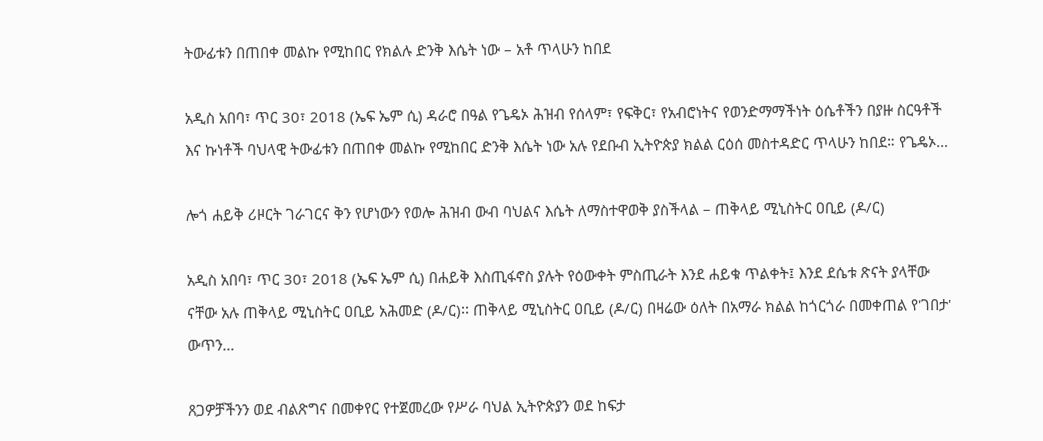ትውፊቱን በጠበቀ መልኩ የሚከበር የክልሉ ድንቅ እሴት ነው – አቶ ጥላሁን ከበደ

አዲስ አበባ፣ ጥር 30፣ 2018 (ኤፍ ኤም ሲ) ዳራሮ በዓል የጌዴኦ ሕዝብ የሰላም፣ የፍቅር፣ የአብሮነትና የወንድማማችነት ዕሴቶችን በያዙ ስርዓቶች እና ኩነቶች ባህላዊ ትውፊቱን በጠበቀ መልኩ የሚከበር ድንቅ እሴት ነው አሉ የደቡብ ኢትዮጵያ ክልል ርዕሰ መስተዳድር ጥላሁን ከበደ። የጌዴኦ…

ሎጎ ሐይቅ ሪዞርት ገራገርና ቅን የሆነውን የወሎ ሕዝብ ውብ ባህልና እሴት ለማስተዋወቅ ያስችላል – ጠቅላይ ሚኒስትር ዐቢይ (ዶ/ር)

አዲስ አበባ፣ ጥር 30፣ 2018 (ኤፍ ኤም ሲ) በሐይቅ እስጢፋኖስ ያሉት የዕውቀት ምስጢራት እንደ ሐይቁ ጥልቀት፤ እንደ ደሴቱ ጽናት ያላቸው ናቸው አሉ ጠቅላይ ሚኒስትር ዐቢይ አሕመድ (ዶ/ር)፡፡ ጠቅላይ ሚኒስትር ዐቢይ (ዶ/ር) በዛሬው ዕለት በአማራ ክልል ከጎርጎራ በመቀጠል የ'ገበታ' ውጥን…

ጸጋዎቻችንን ወደ ብልጽግና በመቀየር የተጀመረው የሥራ ባህል ኢትዮጵያን ወደ ከፍታ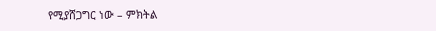የሚያሸጋግር ነው – ምክትል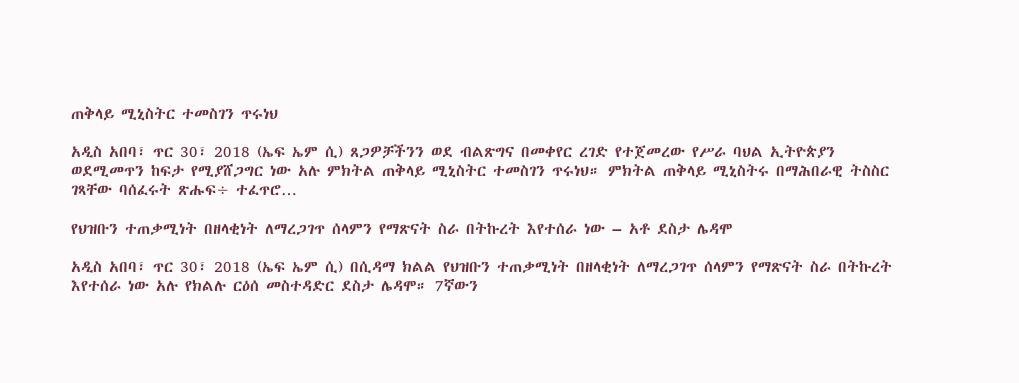ጠቅላይ ሚኒስትር ተመስገን ጥሩነህ

አዲስ አበባ፣ ጥር 30፣ 2018 (ኤፍ ኤም ሲ) ጸጋዎቻችንን ወደ ብልጽግና በመቀየር ረገድ የተጀመረው የሥራ ባህል ኢትዮጵያን ወደሚመጥን ከፍታ የሚያሸጋግር ነው አሉ ምክትል ጠቅላይ ሚኒስትር ተመስገን ጥሩነህ። ምክትል ጠቅላይ ሚኒስትሩ በማሕበራዊ ትስስር ገጻቸው ባሰፈሩት ጽሑፍ÷ ተፈጥሮ…

የህዝቡን ተጠቃሚነት በዘላቂነት ለማረጋገጥ ሰላምን የማጽናት ስራ በትኩረት እየተሰራ ነው – አቶ ደስታ ሌዳሞ

አዲስ አበባ፣ ጥር 30፣ 2018 (ኤፍ ኤም ሲ) በሲዳማ ክልል የህዝቡን ተጠቃሚነት በዘላቂነት ለማረጋገጥ ሰላምን የማጽናት ስራ በትኩረት እየተሰራ ነው አሉ የክልሉ ርዕሰ መስተዳድር ደስታ ሌዳሞ። 7ኛውን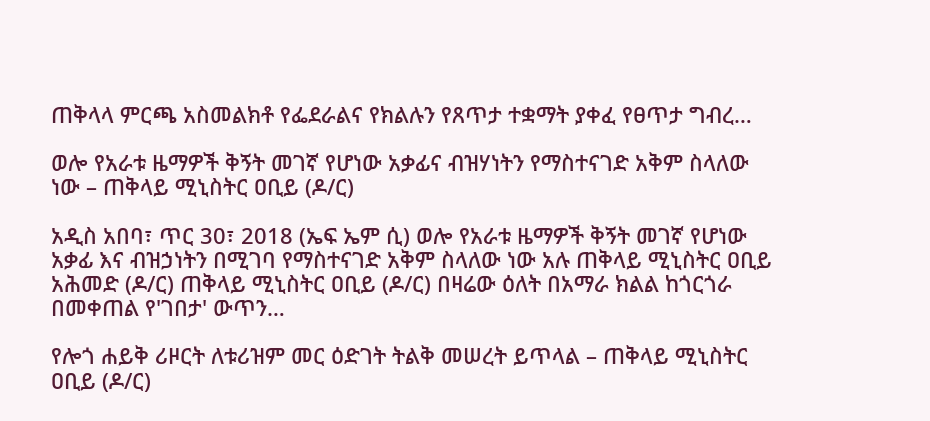ጠቅላላ ምርጫ አስመልክቶ የፌደራልና የክልሉን የጸጥታ ተቋማት ያቀፈ የፀጥታ ግብረ…

ወሎ የአራቱ ዜማዎች ቅኝት መገኛ የሆነው አቃፊና ብዝሃነትን የማስተናገድ አቅም ስላለው ነው – ጠቅላይ ሚኒስትር ዐቢይ (ዶ/ር)

አዲስ አበባ፣ ጥር 30፣ 2018 (ኤፍ ኤም ሲ) ወሎ የአራቱ ዜማዎች ቅኝት መገኛ የሆነው አቃፊ እና ብዝኃነትን በሚገባ የማስተናገድ አቅም ስላለው ነው አሉ ጠቅላይ ሚኒስትር ዐቢይ አሕመድ (ዶ/ር) ጠቅላይ ሚኒስትር ዐቢይ (ዶ/ር) በዛሬው ዕለት በአማራ ክልል ከጎርጎራ በመቀጠል የ'ገበታ' ውጥን…

የሎጎ ሐይቅ ሪዞርት ለቱሪዝም መር ዕድገት ትልቅ መሠረት ይጥላል – ጠቅላይ ሚኒስትር ዐቢይ (ዶ/ር)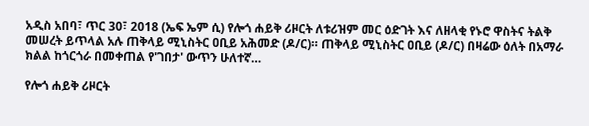አዲስ አበባ፣ ጥር 30፣ 2018 (ኤፍ ኤም ሲ) የሎጎ ሐይቅ ሪዞርት ለቱሪዝም መር ዕድገት እና ለዘላቂ የኑሮ ዋስትና ትልቅ መሠረት ይጥላል አሉ ጠቅላይ ሚኒስትር ዐቢይ አሕመድ (ዶ/ር)። ጠቅላይ ሚኒስትር ዐቢይ (ዶ/ር) በዛሬው ዕለት በአማራ ክልል ከጎርጎራ በመቀጠል የ'ገበታ' ውጥን ሁለተኛ…

የሎጎ ሐይቅ ሪዞርት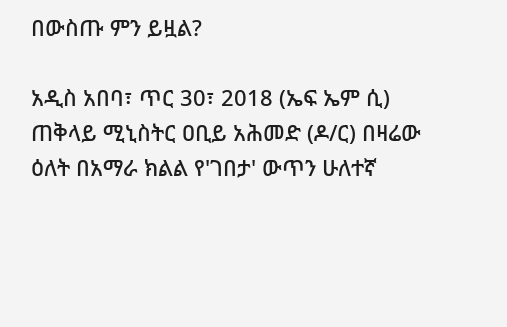በውስጡ ምን ይዟል?

አዲስ አበባ፣ ጥር 30፣ 2018 (ኤፍ ኤም ሲ) ጠቅላይ ሚኒስትር ዐቢይ አሕመድ (ዶ/ር) በዛሬው ዕለት በአማራ ክልል የ'ገበታ' ውጥን ሁለተኛ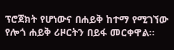ፕሮጀክት የሆነውና በሐይቅ ከተማ የሚገኘው የሎጎ ሐይቅ ሪዞርትን በይፋ መርቀዋል፡፡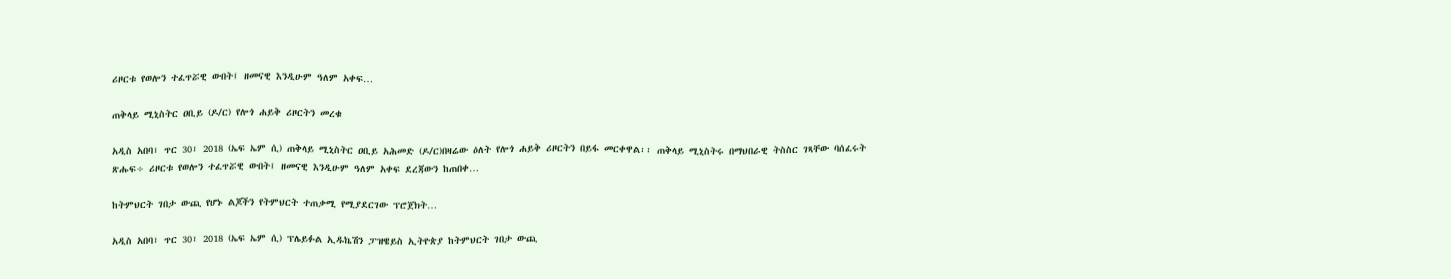ሪዞርቱ የወሎን ተፈጥሯዊ ውበት፤ ዘመናዊ እንዲሁም ዓለም አቀፍ…

ጠቅላይ ሚኒስትር ዐቢይ (ዶ/ር) የሎጎ ሐይቅ ሪዞርትን መረቁ

አዲስ አበባ፣ ጥር 30፣ 2018 (ኤፍ ኤም ሲ) ጠቅላይ ሚኒስትር ዐቢይ አሕመድ (ዶ/ር)በዛሬው ዕለት የሎጎ ሐይቅ ሪዞርትን በይፋ መርቀዋል፡፡ ጠቅላይ ሚኒስትሩ በማህበራዊ ትስስር ገጻቸው ባሰፈሩት ጽሑፍ÷ ሪዞርቱ የወሎን ተፈጥሯዊ ውበት፤ ዘመናዊ እንዲሁም ዓለም አቀፍ ደረጃውን ከጠበቀ…

ከትምህርት ገበታ ውጪ የሆኑ ልጆችን የትምህርት ተጠቃሚ የሚያደርገው ፕሮጀክት…

አዲስ አበባ፣ ጥር 30፣ 2018 (ኤፍ ኤም ሲ) ፕሌይፉል ኢዱኬሽን ፓዝዌይስ ኢትዮጵያ ከትምህርት ገበታ ውጪ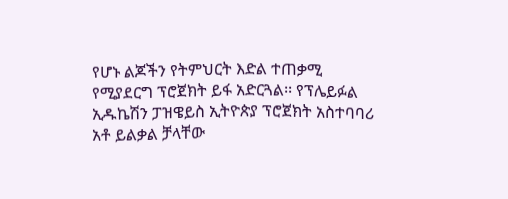የሆኑ ልጆችን የትምህርት እድል ተጠቃሚ የሚያደርግ ፕሮጀክት ይፋ አድርጓል፡፡ የፕሌይፉል ኢዱኬሽን ፓዝዌይስ ኢትዮጵያ ፕሮጀክት አስተባባሪ አቶ ይልቃል ቻላቸው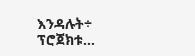እንዳሉት÷ ፕሮጀክቱ…